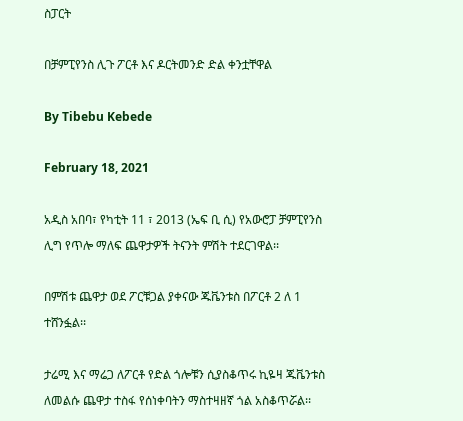ስፓርት

በቻምፒየንስ ሊጉ ፖርቶ እና ዶርትመንድ ድል ቀንቷቸዋል

By Tibebu Kebede

February 18, 2021

አዲስ አበባ፣ የካቲት 11 ፣ 2013 (ኤፍ ቢ ሲ) የአውሮፓ ቻምፒየንስ ሊግ የጥሎ ማለፍ ጨዋታዎች ትናንት ምሽት ተደርገዋል፡፡

በምሽቱ ጨዋታ ወደ ፖርቹጋል ያቀናው ጁቬንቱስ በፖርቶ 2 ለ 1 ተሸንፏል፡፡

ታሬሚ እና ማሬጋ ለፖርቶ የድል ጎሎቹን ሲያስቆጥሩ ኪዬዛ ጁቬንቱስ ለመልሱ ጨዋታ ተስፋ የሰነቀባትን ማስተዛዘኛ ጎል አስቆጥሯል፡፡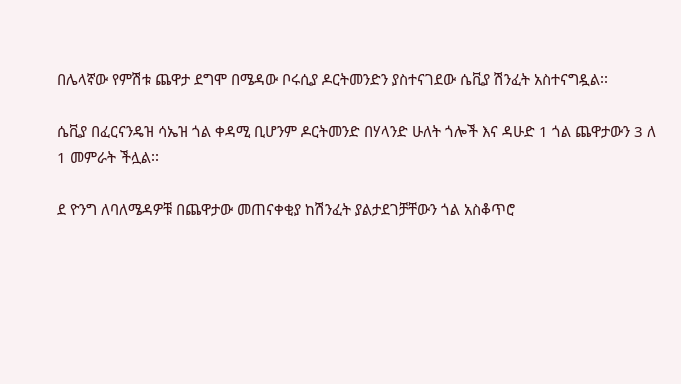በሌላኛው የምሽቱ ጨዋታ ደግሞ በሜዳው ቦሩሲያ ዶርትመንድን ያስተናገደው ሴቪያ ሽንፈት አስተናግዷል፡፡

ሴቪያ በፈርናንዴዝ ሳኤዝ ጎል ቀዳሚ ቢሆንም ዶርትመንድ በሃላንድ ሁለት ጎሎች እና ዳሁድ 1 ጎል ጨዋታውን 3 ለ 1 መምራት ችሏል፡፡

ደ ዮንግ ለባለሜዳዎቹ በጨዋታው መጠናቀቂያ ከሽንፈት ያልታደገቻቸውን ጎል አስቆጥሮ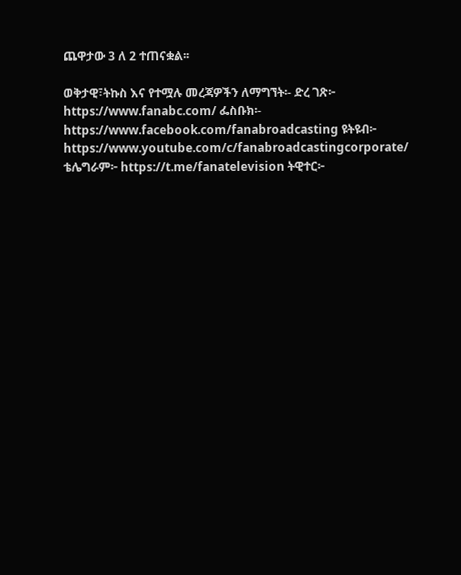ጨዋታው 3 ለ 2 ተጠናቋል፡፡

ወቅታዊ፣ትኩስ እና የተሟሉ መረጃዎችን ለማግኘት፡- ድረ ገጽ፦ https://www.fanabc.com/ ፌስቡክ፡- https://www.facebook.com/fanabroadcasting ዩትዩብ፦ https://www.youtube.com/c/fanabroadcastingcorporate/ ቴሌግራም፦ https://t.me/fanatelevision ትዊተር፦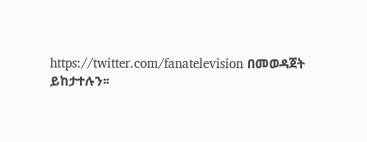https://twitter.com/fanatelevision በመወዳጀት ይከታተሉን፡፡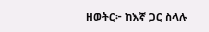ዘወትር፦ ከእኛ ጋር ስላሉ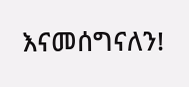እናመሰግናለን!